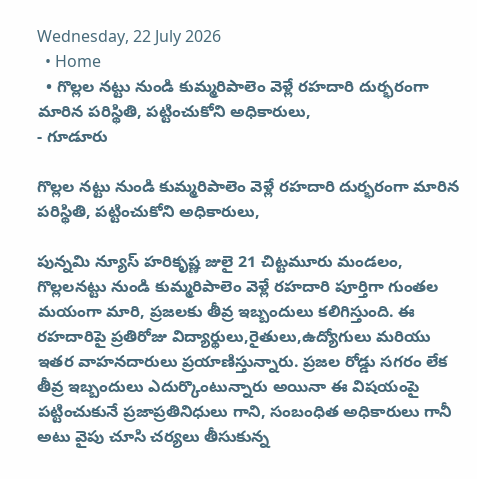Wednesday, 22 July 2026
  • Home
  • గొల్లల నట్టు నుండి కుమ్మరిపాలెం వెళ్లే రహదారి దుర్భరంగా మారిన పరిస్థితి, పట్టించుకోని అధికారులు,
- గూడూరు

గొల్లల నట్టు నుండి కుమ్మరిపాలెం వెళ్లే రహదారి దుర్భరంగా మారిన పరిస్థితి, పట్టించుకోని అధికారులు,

పున్నమి న్యూస్ హరికృష్ణ జులై 21 చిట్టమూరు మండలం, గొల్లలనట్టు నుండి కుమ్మరిపాలెం వెళ్లే రహదారి పూర్తిగా గుంతల మయంగా మారి, ప్రజలకు తీవ్ర ఇబ్బందులు కలిగిస్తుంది. ఈ రహదారిపై ప్రతిరోజు విద్యార్థులు,రైతులు,ఉద్యోగులు మరియు ఇతర వాహనదారులు ప్రయాణిస్తున్నారు. ప్రజల రోడ్డు సగరం లేక తీవ్ర ఇబ్బందులు ఎదుర్కొంటున్నారు అయినా ఈ విషయంపై పట్టించుకునే ప్రజాప్రతినిధులు గాని, సంబంధిత అధికారులు గానీ అటు వైపు చూసి చర్యలు తీసుకున్న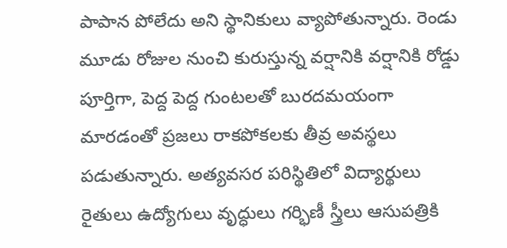పాపాన పోలేదు అని స్థానికులు వ్యాపోతున్నారు. రెండు మూడు రోజుల నుంచి కురుస్తున్న వర్షానికి వర్షానికి రోడ్డు పూర్తిగా, పెద్ద పెద్ద గుంటలతో బురదమయంగా మారడంతో ప్రజలు రాకపోకలకు తీవ్ర అవస్థలు పడుతున్నారు. అత్యవసర పరిస్థితిలో విద్యార్థులు రైతులు ఉద్యోగులు వృద్ధులు గర్భిణీ స్త్రీలు ఆసుపత్రికి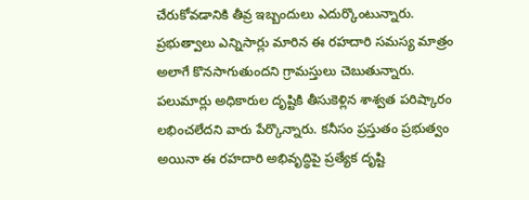చేరుకోవడానికి తీవ్ర ఇబ్బందులు ఎదుర్కొంటున్నారు. ప్రభుత్వాలు ఎన్నిసార్లు మారిన ఈ రహదారి సమస్య మాత్రం అలాగే కొనసాగుతుందని గ్రామస్తులు చెబుతున్నారు. పలుమార్లు అధికారుల దృష్టికి తీసుకెళ్లిన శాశ్వత పరిష్కారం లభించలేదని వారు పేర్కొన్నారు. కనీసం ప్రస్తుతం ప్రభుత్వం అయినా ఈ రహదారి అభివృద్ధిపై ప్రత్యేక దృష్టి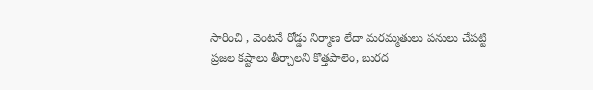సారించి , వెంటనే రోడ్డు నిర్మాణ లేదా మరమ్మతులు పనులు చేపట్టి ప్రజల కష్టాలు తీర్చాలని కొత్తపాలెం, బురద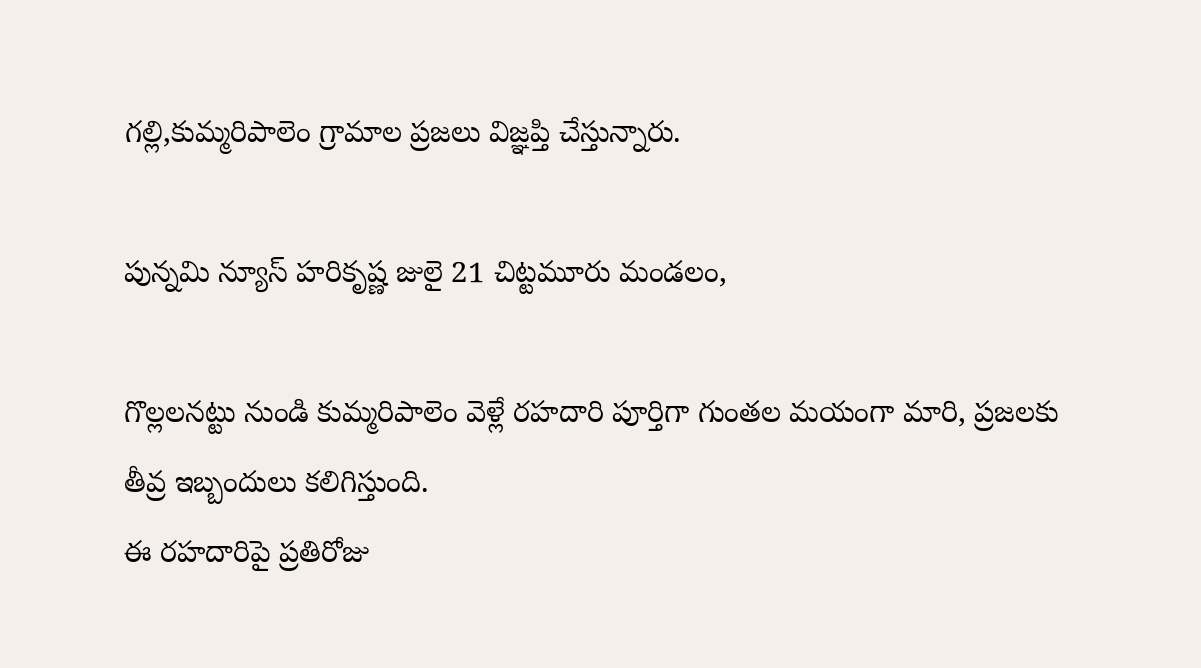గల్లి,కుమ్మరిపాలెం గ్రామాల ప్రజలు విజ్ఞప్తి చేస్తున్నారు.

పున్నమి న్యూస్ హరికృష్ణ జులై 21 చిట్టమూరు మండలం,

గొల్లలనట్టు నుండి కుమ్మరిపాలెం వెళ్లే రహదారి పూర్తిగా గుంతల మయంగా మారి, ప్రజలకు తీవ్ర ఇబ్బందులు కలిగిస్తుంది.
ఈ రహదారిపై ప్రతిరోజు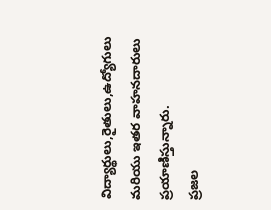విద్యార్థులు,రైతులు,ఉద్యోగులు మరియు ఇతర వాహనదారులు ప్రయాణిస్తున్నారు.
ప్రజల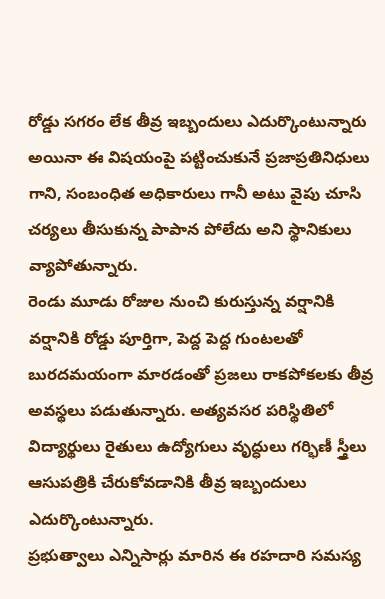రోడ్డు సగరం లేక తీవ్ర ఇబ్బందులు ఎదుర్కొంటున్నారు అయినా ఈ విషయంపై పట్టించుకునే ప్రజాప్రతినిధులు గాని, సంబంధిత అధికారులు గానీ అటు వైపు చూసి చర్యలు తీసుకున్న పాపాన పోలేదు అని స్థానికులు వ్యాపోతున్నారు.
రెండు మూడు రోజుల నుంచి కురుస్తున్న వర్షానికి వర్షానికి రోడ్డు పూర్తిగా, పెద్ద పెద్ద గుంటలతో బురదమయంగా మారడంతో ప్రజలు రాకపోకలకు తీవ్ర అవస్థలు పడుతున్నారు. అత్యవసర పరిస్థితిలో విద్యార్థులు రైతులు ఉద్యోగులు వృద్ధులు గర్భిణీ స్త్రీలు ఆసుపత్రికి చేరుకోవడానికి తీవ్ర ఇబ్బందులు ఎదుర్కొంటున్నారు.
ప్రభుత్వాలు ఎన్నిసార్లు మారిన ఈ రహదారి సమస్య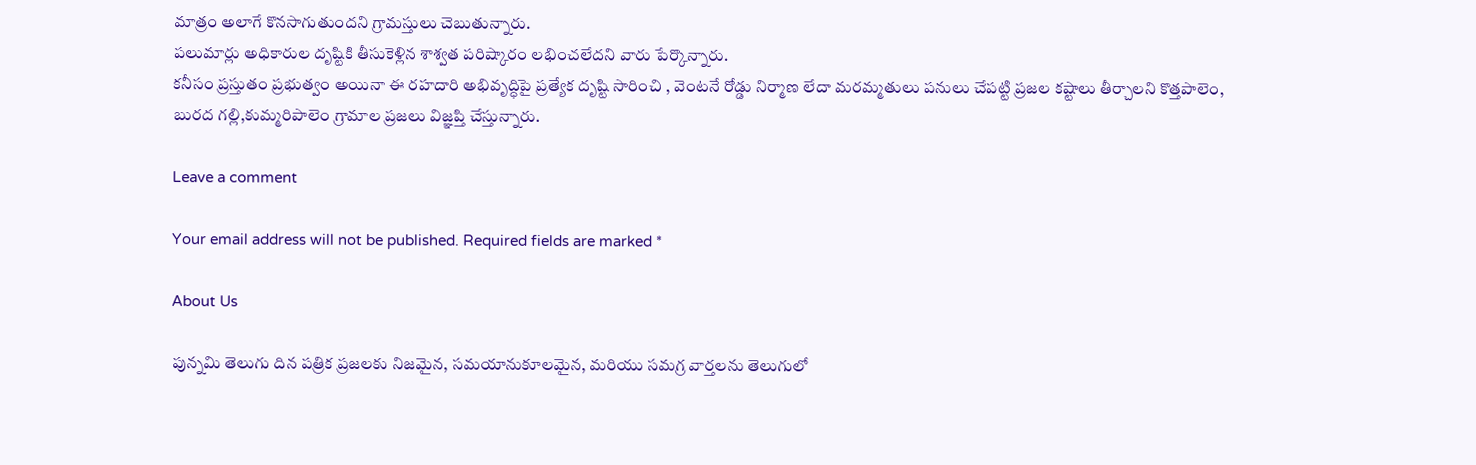మాత్రం అలాగే కొనసాగుతుందని గ్రామస్తులు చెబుతున్నారు.
పలుమార్లు అధికారుల దృష్టికి తీసుకెళ్లిన శాశ్వత పరిష్కారం లభించలేదని వారు పేర్కొన్నారు.
కనీసం ప్రస్తుతం ప్రభుత్వం అయినా ఈ రహదారి అభివృద్ధిపై ప్రత్యేక దృష్టి సారించి , వెంటనే రోడ్డు నిర్మాణ లేదా మరమ్మతులు పనులు చేపట్టి ప్రజల కష్టాలు తీర్చాలని కొత్తపాలెం, బురద గల్లి,కుమ్మరిపాలెం గ్రామాల ప్రజలు విజ్ఞప్తి చేస్తున్నారు.

Leave a comment

Your email address will not be published. Required fields are marked *

About Us

పున్నమి తెలుగు దిన పత్రిక ప్రజలకు నిజమైన, సమయానుకూలమైన, మరియు సమగ్ర వార్తలను తెలుగులో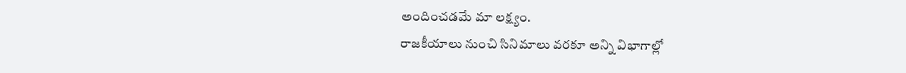అందించడమే మా లక్ష్యం.
రాజకీయాలు నుంచి సినిమాలు వరకూ అన్ని విభాగాల్లో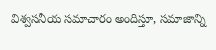విశ్వసనీయ సమాచారం అందిస్తూ, సమాజాన్ని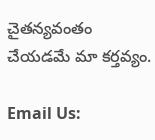చైతన్యవంతం చేయడమే మా కర్తవ్యం.

Email Us: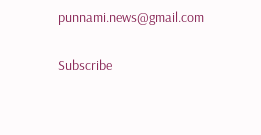punnami.news@gmail.com

Subscribe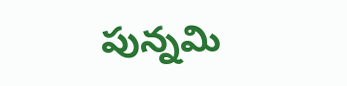పున్నమి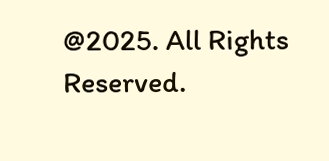@2025. All Rights Reserved.